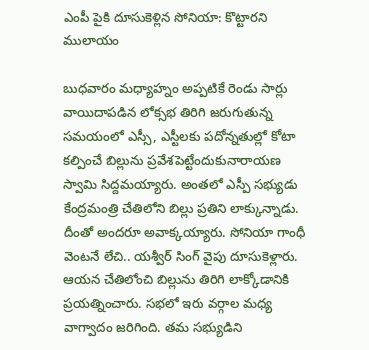ఎంపీ పైకి దూసుకెళ్లిన సోనియా: కొట్టారని ములాయం

బుధవారం మధ్యాహ్నం అప్పటికే రెండు సార్లు వాయిదాపడిన లోక్సభ తిరిగి జరుగుతున్న సమయంలో ఎస్సీ, ఎస్టీలకు పదోన్నతుల్లో కోటా కల్పించే బిల్లును ప్రవేశపెట్టేందుకునారాయణ స్వామి సిద్దమయ్యారు. అంతలో ఎస్పీ సభ్యుడు కేంద్రమంత్రి చేతిలోని బిల్లు ప్రతిని లాక్కున్నాడు. దీంతో అందరూ అవాక్కయ్యారు. సోనియా గాంధీ వెంటనే లేచి.. యశ్వీర్ సింగ్ వైపు దూసుకెళ్లారు.
ఆయన చేతిలోంచి బిల్లును తిరిగి లాక్కోడానికి ప్రయత్నించారు. సభలో ఇరు వర్గాల మధ్య వాగ్వాదం జరిగింది. తమ సభ్యుడిని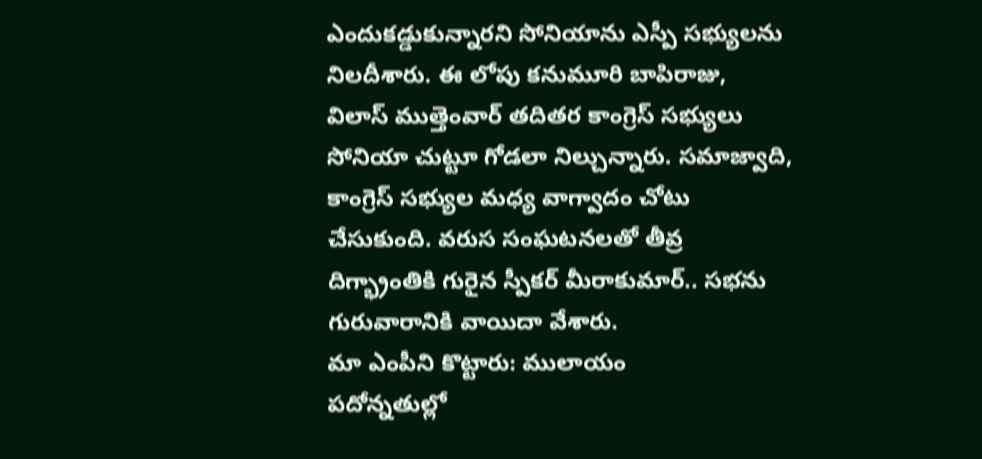ఎందుకడ్డుకున్నారని సోనియాను ఎస్పీ సభ్యులను నిలదీశారు. ఈ లోపు కనుమూరి బాపిరాజు, విలాస్ ముత్తెంవార్ తదితర కాంగ్రెస్ సభ్యులు సోనియా చుట్టూ గోడలా నిల్చున్నారు. సమాజ్వాది, కాంగ్రెస్ సభ్యుల మధ్య వాగ్వాదం చోటు చేసుకుంది. వరుస సంఘటనలతో తీవ్ర దిగ్భ్రాంతికి గురైన స్పీకర్ మీరాకుమార్.. సభను గురువారానికి వాయిదా వేశారు.
మా ఎంపీని కొట్టారు: ములాయం
పదోన్నతుల్లో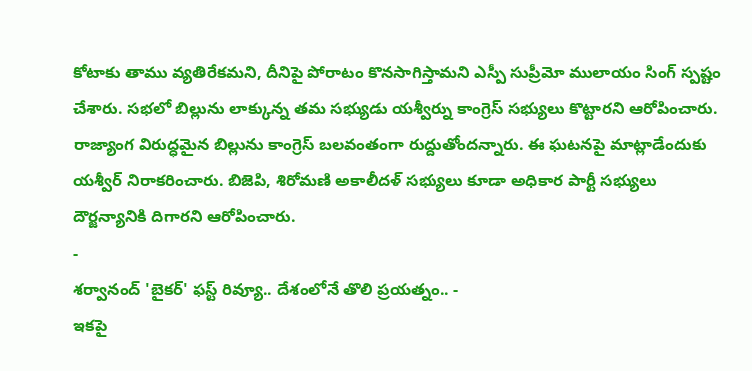కోటాకు తాము వ్యతిరేకమని, దీనిపై పోరాటం కొనసాగిస్తామని ఎస్పీ సుప్రీమో ములాయం సింగ్ స్పష్టం చేశారు. సభలో బిల్లును లాక్కున్న తమ సభ్యుడు యశ్వీర్ను కాంగ్రెస్ సభ్యులు కొట్టారని ఆరోపించారు. రాజ్యాంగ విరుద్ధమైన బిల్లును కాంగ్రెస్ బలవంతంగా రుద్దుతోందన్నారు. ఈ ఘటనపై మాట్లాడేందుకు యశ్వీర్ నిరాకరించారు. బిజెపి, శిరోమణి అకాలీదళ్ సభ్యులు కూడా అధికార పార్టీ సభ్యులు దౌర్జన్యానికి దిగారని ఆరోపించారు.
-
శర్వానంద్ 'బైకర్' ఫస్ట్ రివ్యూ.. దేశంలోనే తొలి ప్రయత్నం.. -
ఇకపై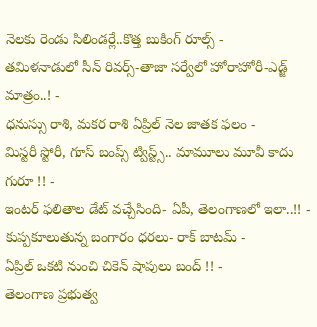నెలకు రెండు సిలిండర్లే..కొత్త బుకింగ్ రూల్స్ -
తమిళనాడులో సీన్ రివర్స్-తాజా సర్వేలో హోరాహోరీ-ఎడ్జ్ మాత్రం..! -
ధనుస్సు రాశి, మకర రాశి ఏప్రిల్ నెల జాతక ఫలం -
మిస్టరీ స్టోరీ, గూస్ బంప్స్ ట్విస్ట్స్.. మామూలు మూవీ కాదు గురూ !! -
ఇంటర్ ఫలితాల డేట్ వచ్చేసింది- ఏపీ, తెలంగాణలో ఇలా..!! -
కుప్పకూలుతున్న బంగారం ధరలు- రాక్ బాటమ్ -
ఏప్రిల్ ఒకటి నుంచి చికెన్ షాపులు బంద్ !! -
తెలంగాణ ప్రభుత్వ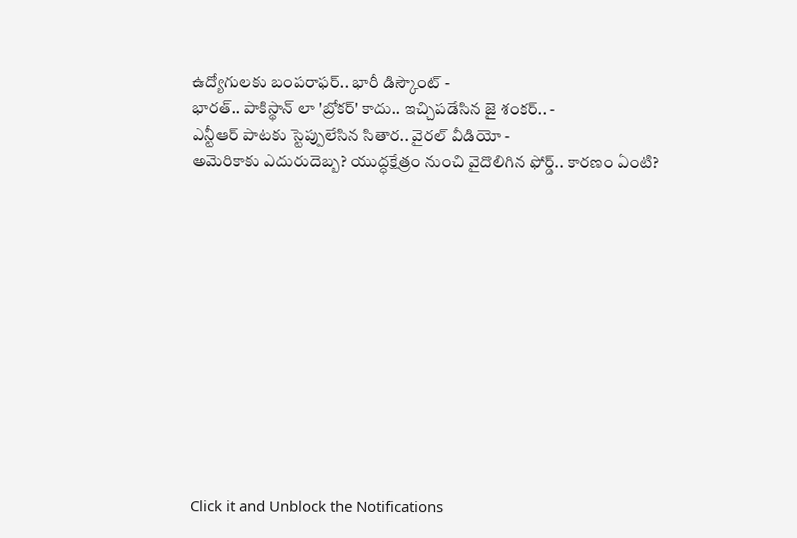ఉద్యోగులకు బంపరాఫర్.. భారీ డిస్కౌంట్ -
భారత్.. పాకిస్థాన్ లా 'బ్రోకర్' కాదు.. ఇచ్చిపడేసిన జై శంకర్.. -
ఎన్టీఆర్ పాటకు స్టెప్పులేసిన సితార.. వైరల్ వీడియో -
అమెరికాకు ఎదురుదెబ్బ? యుద్ధక్షేత్రం నుంచి వైదొలిగిన ఫోర్డ్.. కారణం ఏంటి?












Click it and Unblock the Notifications